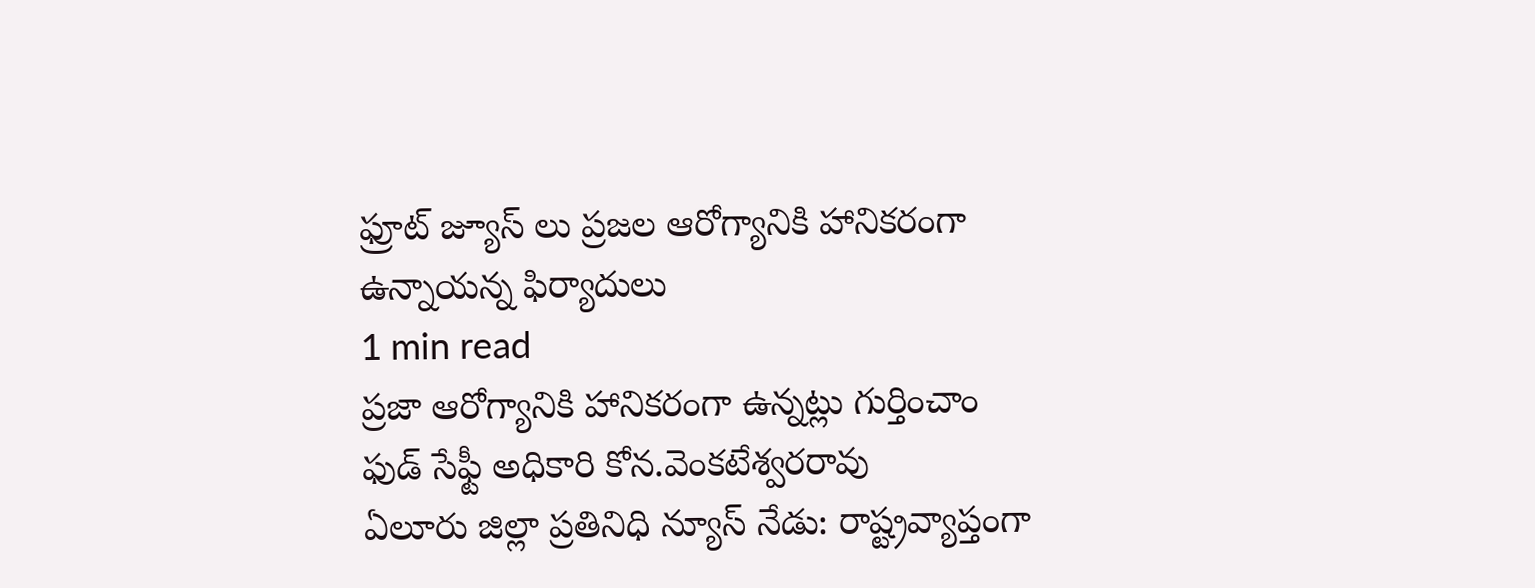ఫ్రూట్ జ్యూస్ లు ప్రజల ఆరోగ్యానికి హానికరంగా ఉన్నాయన్న ఫిర్యాదులు
1 min read
ప్రజా ఆరోగ్యానికి హానికరంగా ఉన్నట్లు గుర్తించాం
ఫుడ్ సేఫ్టీ అధికారి కోన.వెంకటేశ్వరరావు
ఏలూరు జిల్లా ప్రతినిధి న్యూస్ నేడు: రాష్ట్రవ్యాప్తంగా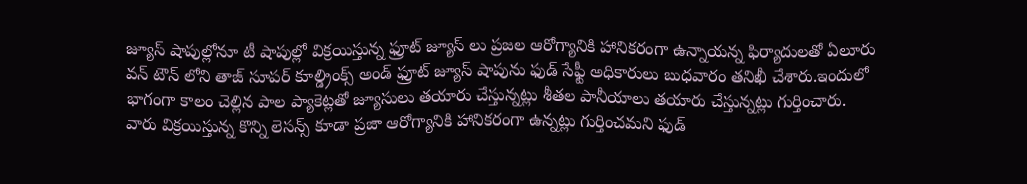జ్యూస్ షాపుల్లోనూ టీ షాపుల్లో విక్రయిస్తున్న ఫ్రూట్ జ్యూస్ లు ప్రజల ఆరోగ్యానికి హానికరంగా ఉన్నాయన్న ఫిర్యాదులతో ఏలూరు వన్ టౌన్ లోని తాజ్ సూపర్ కూల్డ్రింక్స్ అండ్ ఫ్రూట్ జ్యూస్ షాపును ఫుడ్ సేఫ్టీ అధికారులు బుధవారం తనిఖీ చేశారు.ఇందులో భాగంగా కాలం చెల్లిన పాల ప్యాకెట్లతో జ్యూసులు తయారు చేస్తున్నట్లు శీతల పానీయాలు తయారు చేస్తున్నట్లు గుర్తించారు. వారు విక్రయిస్తున్న కొన్ని లెసన్స్ కూడా ప్రజా ఆరోగ్యానికి హానికరంగా ఉన్నట్లు గుర్తించమని ఫుడ్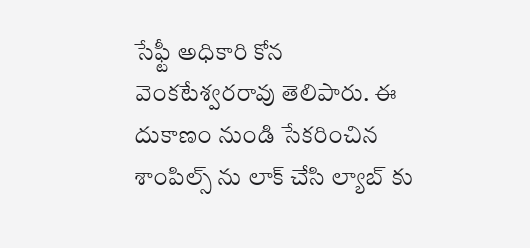సేఫ్టీ అధికారి కోన వెంకటేశ్వరరావు తెలిపారు. ఈ దుకాణం నుండి సేకరించిన శాంపిల్స్ ను లాక్ చేసి ల్యాబ్ కు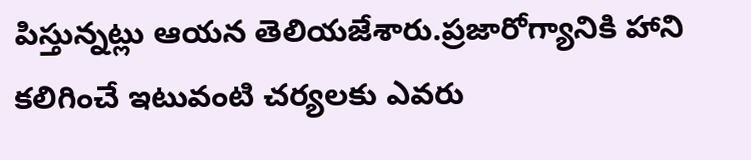పిస్తున్నట్లు ఆయన తెలియజేశారు.ప్రజారోగ్యానికి హాని కలిగించే ఇటువంటి చర్యలకు ఎవరు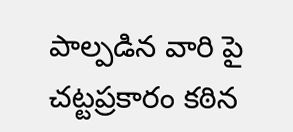పాల్పడిన వారి పై చట్టప్రకారం కఠిన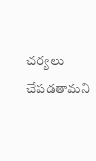చర్యలు చేపడతామని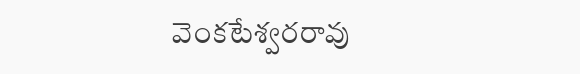వెంకటేశ్వరరావు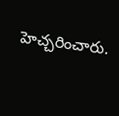హెచ్చరించారు.